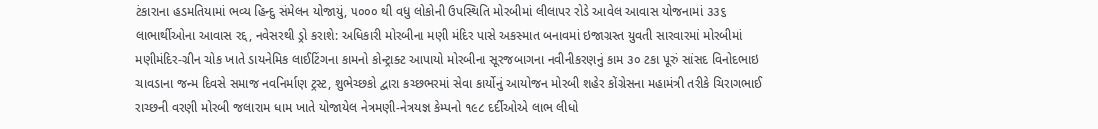ટંકારાના હડમતિયામાં ભવ્ય હિન્દુ સંમેલન યોજાયું, ૫૦૦૦ થી વધુ લોકોની ઉપસ્થિતિ મોરબીમાં લીલાપર રોડે આવેલ આવાસ યોજનામાં ૩૩૬ લાભાર્થીઓના આવાસ રદ્દ, નવેસરથી ડ્રો કરાશે: અધિકારી મોરબીના મણી મંદિર પાસે અકસ્માત બનાવમાં ઇજાગ્રસ્ત યુવતી સારવારમાં મોરબીમાં મણીમંદિર-ગ્રીન ચોક ખાતે ડાયનેમિક લાઈટિંગના કામનો કોન્ટ્રાક્ટ આપાયો મોરબીના સૂરજબાગના નવીનીકરણનું કામ ૩૦ ટકા પૂરું સાંસદ વિનોદભાઇ ચાવડાના જન્મ દિવસે સમાજ નવનિર્માણ ટ્રસ્ટ, શુભેચ્છકો દ્વારા કચ્છભરમાં સેવા કાર્યોનું આયોજન મોરબી શહેર કોંગ્રેસના મહામંત્રી તરીકે ચિરાગભાઈ રાચ્છની વરણી મોરબી જલારામ ધામ ખાતે યોજાયેલ નેત્રમણી-નેત્રયજ્ઞ કેમ્પનો ૧૯૮ દર્દીઓએ લાભ લીધો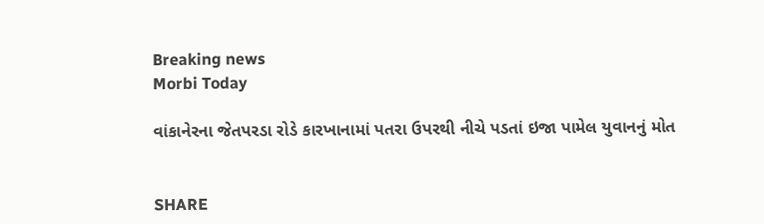Breaking news
Morbi Today

વાંકાનેરના જેતપરડા રોડે કારખાનામાં પતરા ઉપરથી નીચે પડતાં ઇજા પામેલ યુવાનનું મોત


SHARE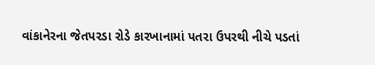વાંકાનેરના જેતપરડા રોડે કારખાનામાં પતરા ઉપરથી નીચે પડતાં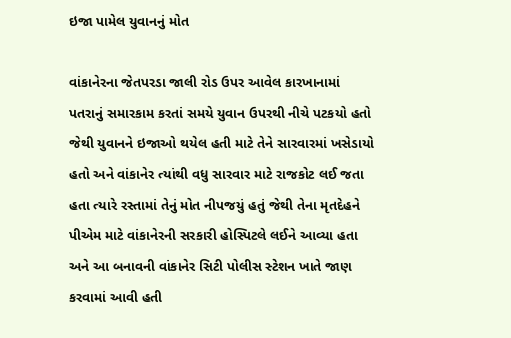ઇજા પામેલ યુવાનનું મોત

વાંકાનેરના જેતપરડા જાલી રોડ ઉપર આવેલ કારખાનામાં પતરાનું સમારકામ કરતાં સમયે યુવાન ઉપરથી નીચે પટકયો હતો જેથી યુવાનને ઇજાઓ થયેલ હતી માટે તેને સારવારમાં ખસેડાયો હતો અને વાંકાનેર ત્યાંથી વધુ સારવાર માટે રાજકોટ લઈ જતા હતા ત્યારે રસ્તામાં તેનું મોત નીપજયું હતું જેથી તેના મૃતદેહને પીએમ માટે વાંકાનેરની સરકારી હોસ્પિટલે લઈને આવ્યા હતા અને આ બનાવની વાંકાનેર સિટી પોલીસ સ્ટેશન ખાતે જાણ કરવામાં આવી હતી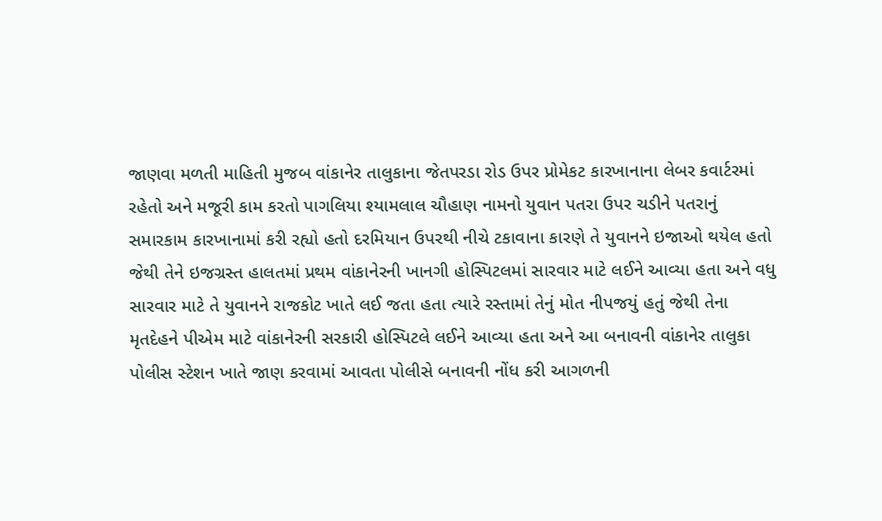જાણવા મળતી માહિતી મુજબ વાંકાનેર તાલુકાના જેતપરડા રોડ ઉપર પ્રોમેકટ કારખાનાના લેબર કવાર્ટરમાં રહેતો અને મજૂરી કામ કરતો પાગલિયા શ્યામલાલ ચૌહાણ નામનો યુવાન પતરા ઉપર ચડીને પતરાનું સમારકામ કારખાનામાં કરી રહ્યો હતો દરમિયાન ઉપરથી નીચે ટકાવાના કારણે તે યુવાનને ઇજાઓ થયેલ હતો જેથી તેને ઇજગ્રસ્ત હાલતમાં પ્રથમ વાંકાનેરની ખાનગી હોસ્પિટલમાં સારવાર માટે લઈને આવ્યા હતા અને વધુ સારવાર માટે તે યુવાનને રાજકોટ ખાતે લઈ જતા હતા ત્યારે રસ્તામાં તેનું મોત નીપજયું હતું જેથી તેના મૃતદેહને પીએમ માટે વાંકાનેરની સરકારી હોસ્પિટલે લઈને આવ્યા હતા અને આ બનાવની વાંકાનેર તાલુકા પોલીસ સ્ટેશન ખાતે જાણ કરવામાં આવતા પોલીસે બનાવની નોંધ કરી આગળની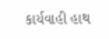કાર્યવાહી હાથ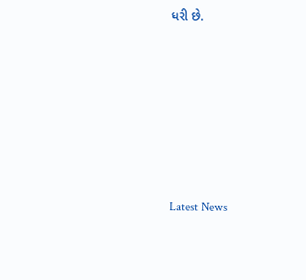ધરી છે.








Latest News